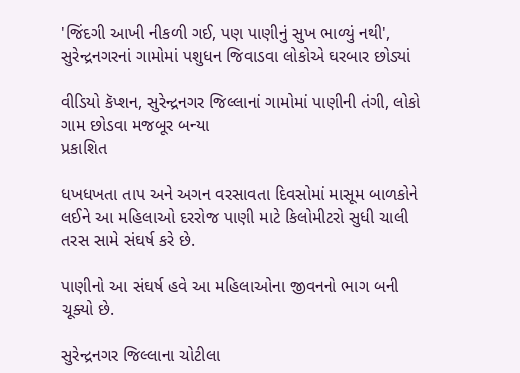'જિંદગી આખી નીકળી ગઈ, પણ પાણીનું સુખ ભાળ્યું નથી', સુરેન્દ્રનગરનાં ગામોમાં પશુધન જિવાડવા લોકોએ ઘરબાર છોડ્યાં

વીડિયો કૅપ્શન, સુરેન્દ્રનગર જિલ્લાનાં ગામોમાં પાણીની તંગી, લોકો ગામ છોડવા મજબૂર બન્યા
પ્રકાશિત

ધખધખતા તાપ અને અગન વરસાવતા દિવસોમાં માસૂમ બાળકોને લઈને આ મહિલાઓ દરરોજ પાણી માટે કિલોમીટરો સુધી ચાલી તરસ સામે સંઘર્ષ કરે છે.

પાણીનો આ સંઘર્ષ હવે આ મહિલાઓના જીવનનો ભાગ બની ચૂક્યો છે.

સુરેન્દ્રનગર જિલ્લાના ચોટીલા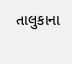તાલુકાના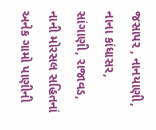જસાપર , નાનયાણી, નાના કાંધાસર, સાંગાણી, રાજાવડ, નાની મોરસલ સહિતનાં અનેક ગામો પાણીની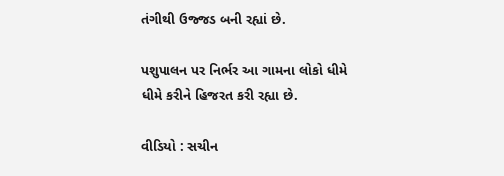તંગીથી ઉજ્જડ બની રહ્યાં છે.

પશુપાલન પર નિર્ભર આ ગામના લોકો ધીમે ધીમે કરીને હિજરત કરી રહ્યા છે.

વીડિયો : સચીન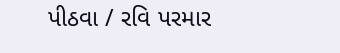પીઠવા / રવિ પરમાર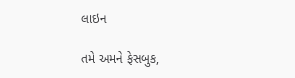લાઇન

તમે અમને ફેસબુક,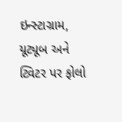ઇન્સ્ટાગ્રામ, યૂટ્યૂબ અને ટ્વિટર પર ફોલો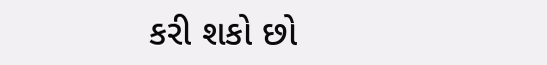કરી શકો છો